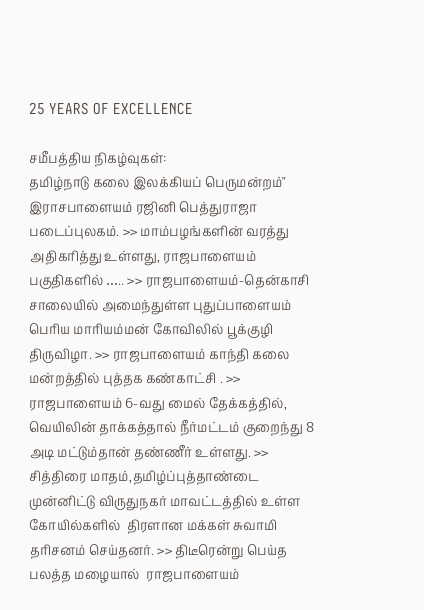25 YEARS OF EXCELLENCE

சமீபத்திய நிகழ்வுகள்:
தமிழ்நாடு கலை இலக்கியப் பெருமன்றம்" இராசபாளையம் ரஜினி பெத்துராஜா படைப்புலகம். >> மாம்பழங்களின் வரத்து அதிகரித்து உள்ளது, ராஜபாளையம் பகுதிகளில் ….. >> ராஜபாளையம்-தென்காசி சாலையில் அமைந்துள்ள புதுப்பாளையம் பெரிய மாரியம்மன் கோவிலில் பூக்குழி திருவிழா. >> ராஜபாளையம் காந்தி கலை மன்றத்தில் புத்தக கண்காட்சி . >> ராஜபாளையம் 6-வது மைல் தேக்கத்தில், வெயிலின் தாக்கத்தால் நீர்மட்டம் குறைந்து 8 அடி மட்டும்தான் தண்ணீர் உள்ளது. >> சித்திரை மாதம்,தமிழ்ப்புத்தாண்டை முன்னிட்டு விருதுநகர் மாவட்டத்தில் உள்ள கோயில்களில்  திரளான மக்கள் சுவாமி தரிசனம் செய்தனர். >> திடீரென்று பெய்த பலத்த மழையால்  ராஜபாளையம்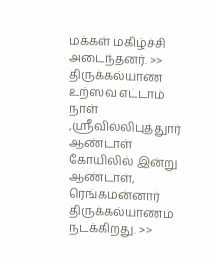மக்கள் மகிழ்ச்சி அடைந்தனர். >> திருக்கல்யாண உற்ஸவ எட்டாம் நாள் ,ஸ்ரீவில்லிபுத்துார் ஆண்டாள் கோயிலில் இன்று ஆண்டாள், ரெங்கமன்னார் திருக்கல்யாணம் நடக்கிறது. >>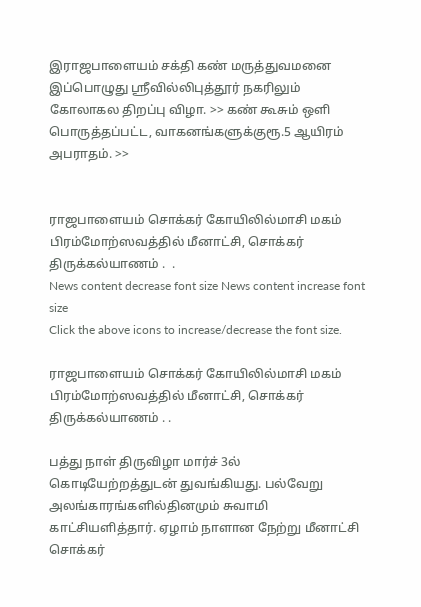இராஜபாளையம் சக்தி கண் மருத்துவமனை இப்பொழுது ஸ்ரீவில்லிபுத்தூர் நகரிலும் கோலாகல திறப்பு விழா. >> கண் கூசும் ஒளி பொருத்தப்பட்ட, வாகனங்களுக்குரூ.5 ஆயிரம் அபராதம். >>


ராஜபாளையம் சொக்கர் கோயிலில்மாசி மகம் பிரம்மோற்ஸவத்தில் மீனாட்சி, சொக்கர் திருக்கல்யாணம் .  .
News content decrease font size News content increase font size
Click the above icons to increase/decrease the font size.

ராஜபாளையம் சொக்கர் கோயிலில்மாசி மகம் பிரம்மோற்ஸவத்தில் மீனாட்சி, சொக்கர் திருக்கல்யாணம் . .

பத்து நாள் திருவிழா மார்ச் 3ல் கொடியேற்றத்துடன் துவங்கியது. பல்வேறு அலங்காரங்களில்தினமும் சுவாமி காட்சியளித்தார். ஏழாம் நாளான நேற்று மீனாட்சி சொக்கர்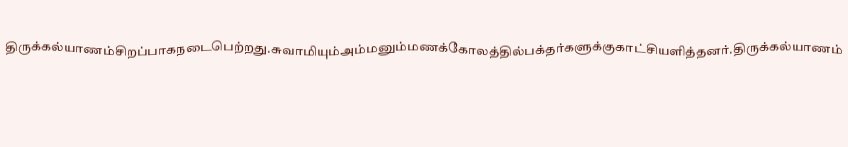திருக்கல்யாணம்சிறப்பாகநடைபெற்றது.சுவாமியும்அம்மனும்மணக்கோலத்தில்பக்தர்களுக்குகாட்சியளித்தனர்.திருக்கல்யாணம்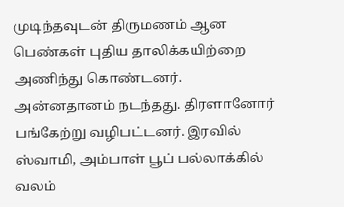முடிந்தவுடன் திருமணம் ஆன பெண்கள் புதிய தாலிக்கயிற்றை அணிந்து கொண்டனர். அன்னதானம் நடந்தது. திரளானோர் பங்கேற்று வழிபட்டனர். இரவில் ஸ்வாமி, அம்பாள் பூப் பல்லாக்கில் வலம்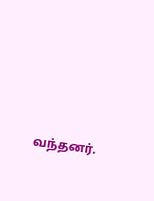வந்தனர்.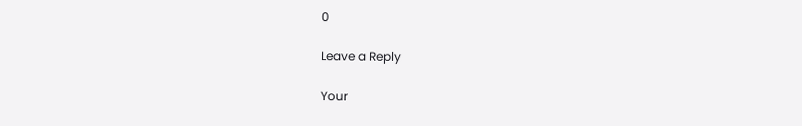0

Leave a Reply

Your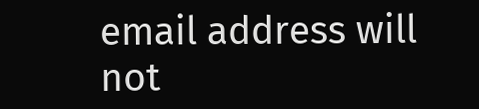email address will not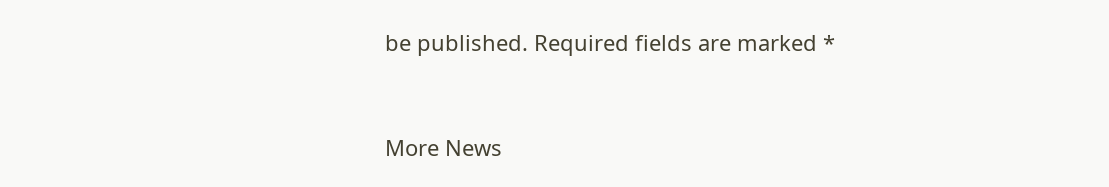be published. Required fields are marked *


More News